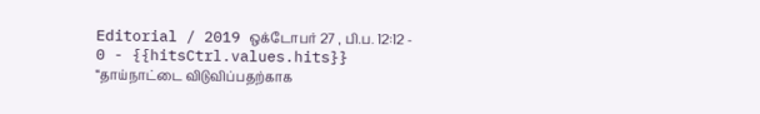Editorial / 2019 ஒக்டோபர் 27 , பி.ப. 12:12 - 0 - {{hitsCtrl.values.hits}}
“தாய்நாட்டை விடுவிப்பதற்காக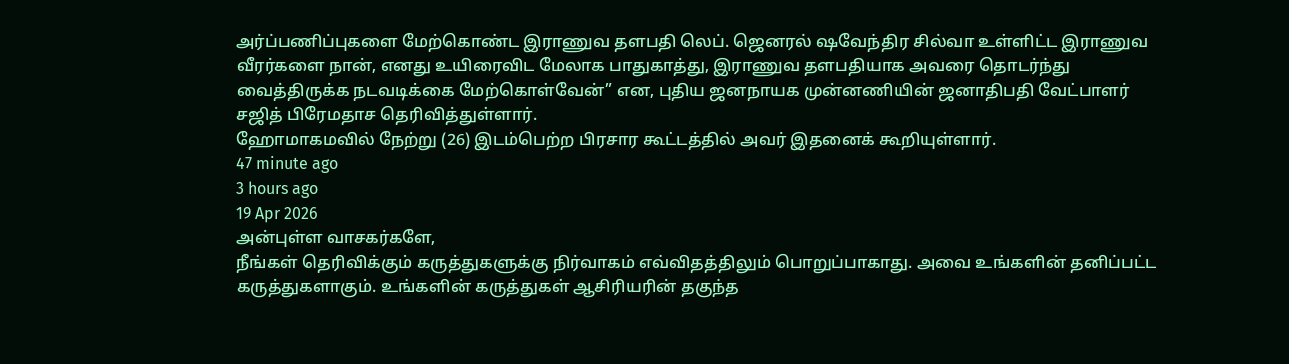அர்ப்பணிப்புகளை மேற்கொண்ட இராணுவ தளபதி லெப். ஜெனரல் ஷவேந்திர சில்வா உள்ளிட்ட இராணுவ வீரர்களை நான், எனது உயிரைவிட மேலாக பாதுகாத்து, இராணுவ தளபதியாக அவரை தொடர்ந்து வைத்திருக்க நடவடிக்கை மேற்கொள்வேன்” என, புதிய ஜனநாயக முன்னணியின் ஜனாதிபதி வேட்பாளர் சஜித் பிரேமதாச தெரிவித்துள்ளார்.
ஹோமாகமவில் நேற்று (26) இடம்பெற்ற பிரசார கூட்டத்தில் அவர் இதனைக் கூறியுள்ளார்.
47 minute ago
3 hours ago
19 Apr 2026
அன்புள்ள வாசகர்களே,
நீங்கள் தெரிவிக்கும் கருத்துகளுக்கு நிர்வாகம் எவ்விதத்திலும் பொறுப்பாகாது. அவை உங்களின் தனிப்பட்ட கருத்துகளாகும். உங்களின் கருத்துகள் ஆசிரியரின் தகுந்த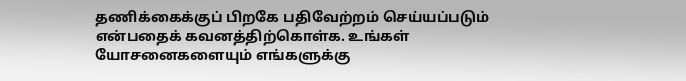தணிக்கைக்குப் பிறகே பதிவேற்றம் செய்யப்படும் என்பதைக் கவனத்திற்கொள்க. உங்கள் யோசனைகளையும் எங்களுக்கு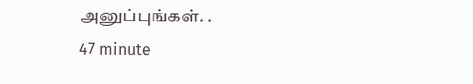அனுப்புங்கள். .
47 minute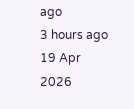ago
3 hours ago
19 Apr 2026